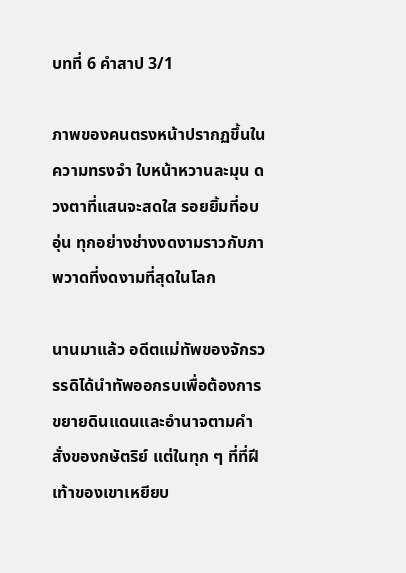บทที่ 6 คำสาป 3/1

ภาพของคนตรงหน้าปรากฏขึ้นในความทรงจำ ใบหน้าหวานละมุน ดวงตาที่แสนจะสดใส รอยยิ้มที่อบอุ่น ทุกอย่างช่างงดงามราวกับภาพวาดที่งดงามที่สุดในโลก

นานมาแล้ว อดีตแม่ทัพของจักรวรรดิได้นำทัพออกรบเพื่อต้องการขยายดินแดนและอำนาจตามคำสั่งของกษัตริย์ แต่ในทุก ๆ ที่ที่ฝีเท้าของเขาเหยียบ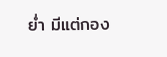ย่ำ มีแต่กอง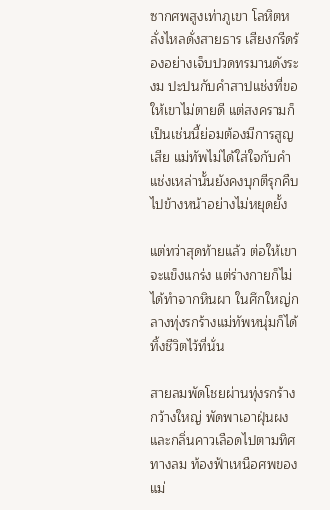ซากศพสูงเท่าภูเขา โลหิตหลั่งไหลดั่งสายธาร เสียงกรีดร้องอย่างเจ็บปวดทรมานดังระงม ปะปนกับคำสาปแช่งที่ขอให้เขาไม่ตายดี แต่สงครามก็เป็นเช่นนี้ย่อมต้องมีการสูญเสีย แม่ทัพไม่ได้ใส่ใจกับคำแช่งเหล่านั้นยังคงบุกตีรุกคืบไปข้างหน้าอย่างไม่หยุดยั้ง

แต่ทว่าสุดท้ายแล้ว ต่อให้เขาจะแข็งแกร่ง แต่ร่างกายก็ไม่ได้ทำจากหินผา ในศึกใหญ่กลางทุ่งรกร้างแม่ทัพหนุ่มก็ได้ทิ้งชีวิตไว้ที่นั่น

สายลมพัดโชยผ่านทุ่งรกร้างกว้างใหญ่ พัดพาเอาฝุ่นผงและกลิ่นคาวเลือดไปตามทิศทางลม ท้องฟ้าเหนือศพของแม่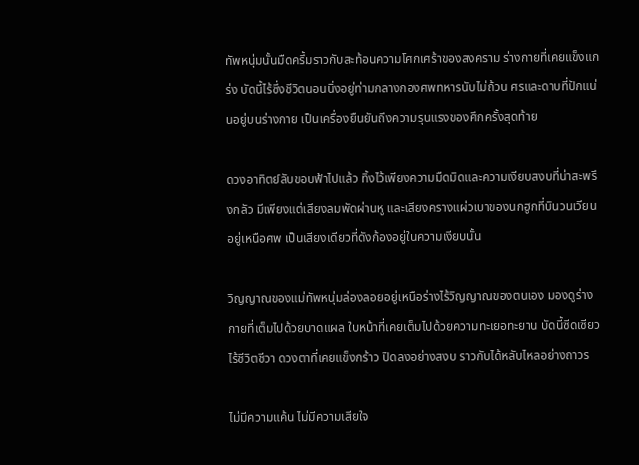ทัพหนุ่มนั้นมืดครึ้มราวกับสะท้อนความโศกเศร้าของสงคราม ร่างกายที่เคยแข็งแกร่ง บัดนี้ไร้ซึ่งชีวิตนอนนิ่งอยู่ท่ามกลางกองศพทหารนับไม่ถ้วน ศรและดาบที่ปักแน่นอยู่บนร่างกาย เป็นเครื่องยืนยันถึงความรุนแรงของศึกครั้งสุดท้าย

ดวงอาทิตย์ลับขอบฟ้าไปแล้ว ทิ้งไว้เพียงความมืดมิดและความเงียบสงบที่น่าสะพรึงกลัว มีเพียงแต่เสียงลมพัดผ่านหู และเสียงครางแผ่วเบาของนกฮูกที่บินวนเวียนอยู่เหนือศพ เป็นเสียงเดียวที่ดังก้องอยู่ในความเงียบนั้น

วิญญาณของแม่ทัพหนุ่มล่องลอยอยู่เหนือร่างไร้วิญญาณของตนเอง มองดูร่างกายที่เต็มไปด้วยบาดแผล ใบหน้าที่เคยเต็มไปด้วยความทะเยอทะยาน บัดนี้ซีดเซียวไร้ชีวิตชีวา ดวงตาที่เคยแข็งกร้าว ปิดลงอย่างสงบ ราวกับได้หลับไหลอย่างถาวร

ไม่มีความแค้น ไม่มีความเสียใจ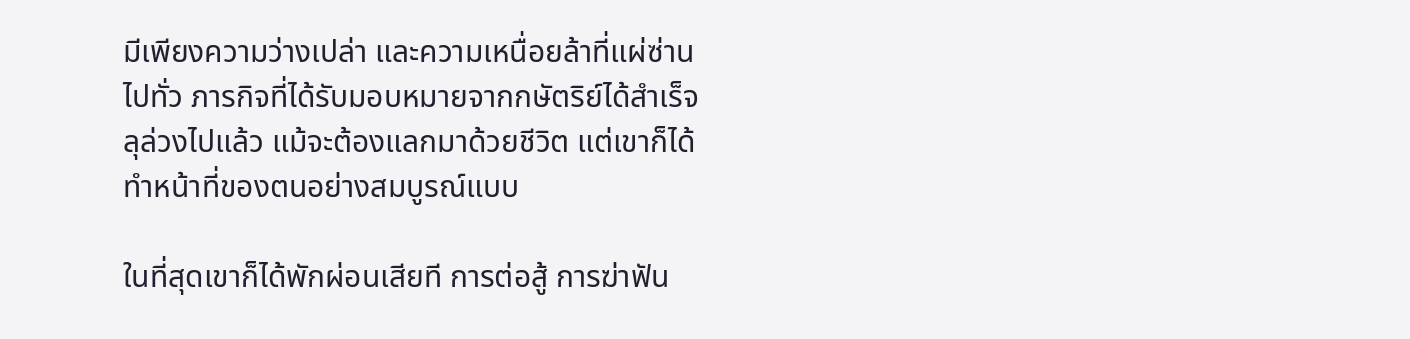มีเพียงความว่างเปล่า และความเหนื่อยล้าที่แผ่ซ่านไปทั่ว ภารกิจที่ได้รับมอบหมายจากกษัตริย์ได้สำเร็จลุล่วงไปแล้ว แม้จะต้องแลกมาด้วยชีวิต แต่เขาก็ได้ทำหน้าที่ของตนอย่างสมบูรณ์แบบ

ในที่สุดเขาก็ได้พักผ่อนเสียที การต่อสู้ การฆ่าฟัน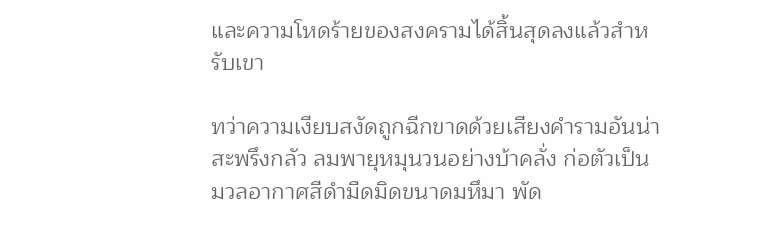และความโหดร้ายของสงครามได้สิ้นสุดลงแล้วสำหรับเขา

ทว่าความเงียบสงัดถูกฉีกขาดด้วยเสียงคำรามอันน่าสะพรึงกลัว ลมพายุหมุนวนอย่างบ้าคลั่ง ก่อตัวเป็นมวลอากาศสีดำมืดมิดขนาดมหึมา พัด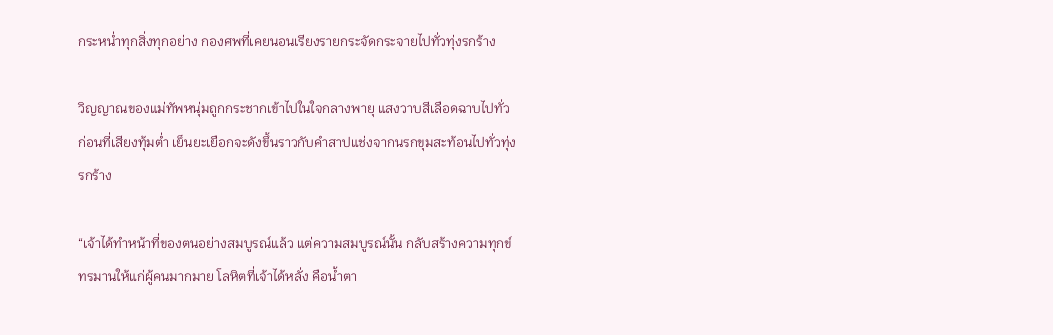กระหน่ำทุกสิ่งทุกอย่าง กองศพที่เคยนอนเรียงรายกระจัดกระจายไปทั่วทุ่งรกร้าง

วิญญาณของแม่ทัพหนุ่มถูกกระชากเข้าไปในใจกลางพายุ แสงวาบสีเลือดฉาบไปทั่ว ก่อนที่เสียงทุ้มต่ำ เย็นยะเยือกจะดังขึ้นราวกับคำสาปแช่งจากนรกขุมสะท้อนไปทั่วทุ่งรกร้าง

“เจ้าได้ทำหน้าที่ของตนอย่างสมบูรณ์แล้ว แต่ความสมบูรณ์นั้น กลับสร้างความทุกข์ทรมานให้แก่ผู้คนมากมาย โลหิตที่เจ้าได้หลั่ง คือน้ำตา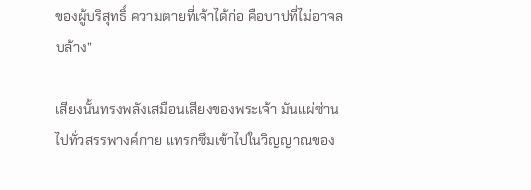ของผู้บริสุทธิ์ ความตายที่เจ้าได้ก่อ คือบาปที่ไม่อาจลบล้าง”

เสียงนั้นทรงพลังเสมือนเสียงของพระเจ้า มันแผ่ซ่านไปทั่วสรรพางค์กาย แทรกซึมเข้าไปในวิญญาณของ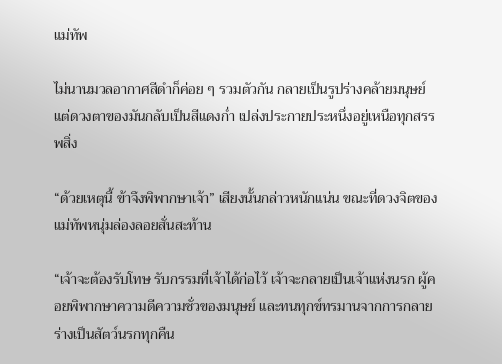แม่ทัพ

ไม่นานมวลอากาศสีดำก็ค่อย ๆ รวมตัวกัน กลายเป็นรูปร่างคล้ายมนุษย์ แต่ดวงตาของมันกลับเป็นสีแดงก่ำ เปล่งประกายประหนึ่งอยู่เหนือทุกสรรพสิ่ง

“ด้วยเหตุนี้ ข้าจึงพิพากษาเจ้า” เสียงนั้นกล่าวหนักแน่น ขณะที่ดวงจิตของแม่ทัพหนุ่มล่องลอยสั่นสะท้าน

“เจ้าจะต้องรับโทษ รับกรรมที่เจ้าได้ก่อไว้ เจ้าจะกลายเป็นเจ้าแห่งนรก ผู้คอยพิพากษาความดีความชั่วของมนุษย์ และทนทุกข์ทรมานจากการกลายร่างเป็นสัตว์นรกทุกคืน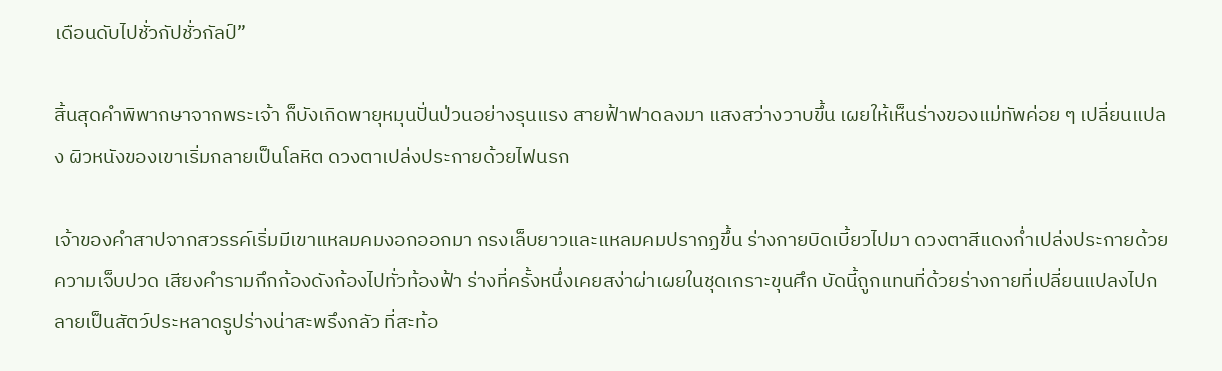เดือนดับไปชั่วกัปชั่วกัลป์”

สิ้นสุดคำพิพากษาจากพระเจ้า ก็บังเกิดพายุหมุนปั่นป่วนอย่างรุนแรง สายฟ้าฟาดลงมา แสงสว่างวาบขึ้น เผยให้เห็นร่างของแม่ทัพค่อย ๆ เปลี่ยนแปลง ผิวหนังของเขาเริ่มกลายเป็นโลหิต ดวงตาเปล่งประกายด้วยไฟนรก

เจ้าของคำสาปจากสวรรค์เริ่มมีเขาแหลมคมงอกออกมา กรงเล็บยาวและแหลมคมปรากฏขึ้น ร่างกายบิดเบี้ยวไปมา ดวงตาสีแดงก่ำเปล่งประกายด้วยความเจ็บปวด เสียงคำรามกึกก้องดังก้องไปทั่วท้องฟ้า ร่างที่ครั้งหนึ่งเคยสง่าผ่าเผยในชุดเกราะขุนศึก บัดนี้ถูกแทนที่ด้วยร่างกายที่เปลี่ยนแปลงไปกลายเป็นสัตว์ประหลาดรูปร่างน่าสะพรึงกลัว ที่สะท้อ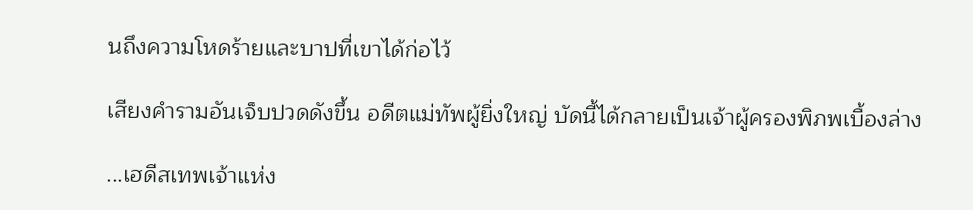นถึงความโหดร้ายและบาปที่เขาได้ก่อไว้

เสียงคำรามอันเจ็บปวดดังขึ้น อดีตแม่ทัพผู้ยิ่งใหญ่ บัดนี้ได้กลายเป็นเจ้าผู้ครองพิภพเบื้องล่าง

...เฮดีสเทพเจ้าแห่ง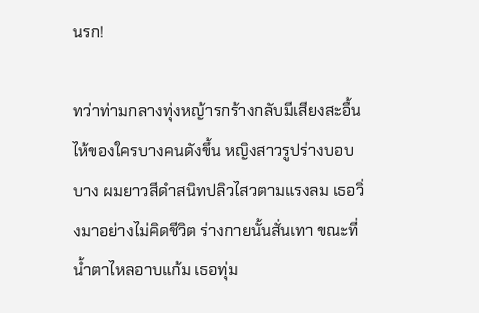นรก!

ทว่าท่ามกลางทุ่งหญ้ารกร้างกลับมีเสียงสะอื้นไห้ของใครบางคนดังขึ้น หญิงสาวรูปร่างบอบบาง ผมยาวสีดำสนิทปลิวไสวตามแรงลม เธอวิ่งมาอย่างไม่คิดชีวิต ร่างกายนั้นสั่นเทา ขณะที่น้ำตาไหลอาบแก้ม เธอทุ่ม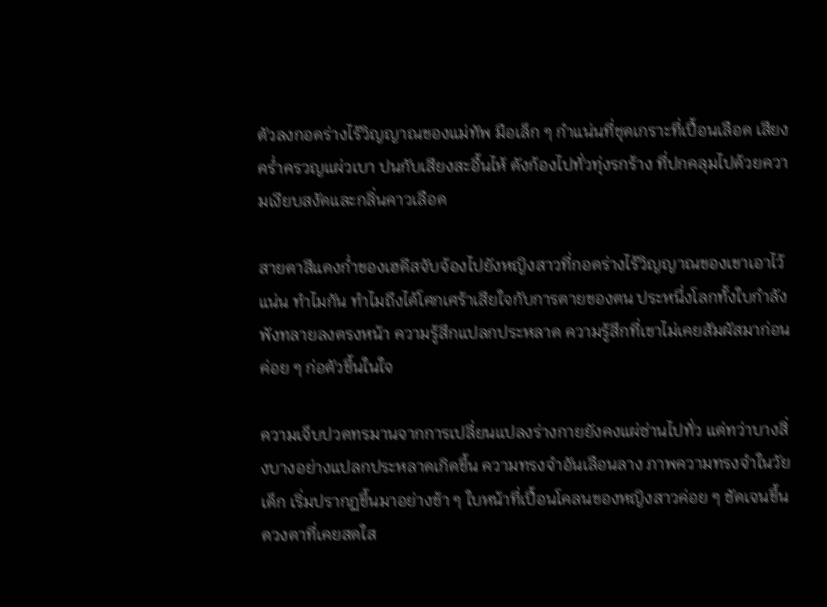ตัวลงกอดร่างไร้วิญญาณของแม่ทัพ มือเล็ก ๆ กำแน่นที่ชุดเกราะที่เปื้อนเลือด เสียงคร่ำครวญแผ่วเบา ปนกับเสียงสะอื้นไห้ ดังก้องไปทั่วทุ่งรกร้าง ที่ปกคลุมไปด้วยความเงียบสงัดและกลิ่นคาวเลือด

สายตาสีแดงก่ำของเฮดีสจับจ้องไปยังหญิงสาวที่กอดร่างไร้วิญญาณของเขาเอาไว้แน่น ทำไมกัน ทำไมถึงได้โศกเศร้าเสียใจกับการตายของตน ประหนึ่งโลกทั้งใบกำลังพังทลายลงตรงหน้า ความรู้สึกแปลกประหลาด ความรู้สึกที่เขาไม่เคยสัมผัสมาก่อน ค่อย ๆ ก่อตัวขึ้นในใจ

ความเจ็บปวดทรมานจากการเปลี่ยนแปลงร่างกายยังคงแผ่ซ่านไปทั่ว แต่ทว่าบางสิ่งบางอย่างแปลกประหลาดเกิดขึ้น ความทรงจำอันเลือนลาง ภาพความทรงจำในวัยเด็ก เริ่มปรากฏขึ้นมาอย่างช้า ๆ ใบหน้าที่เปื้อนโคลนของหญิงสาวค่อย ๆ ชัดเจนขึ้น ดวงตาที่เคยสดใส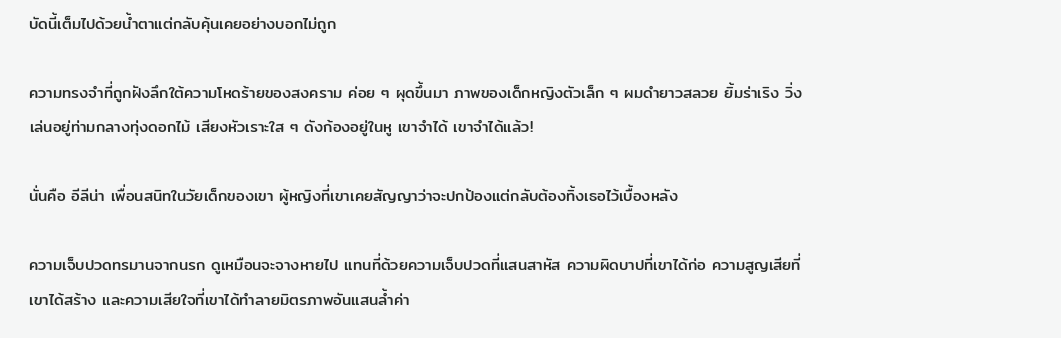บัดนี้เต็มไปด้วยน้ำตาแต่กลับคุ้นเคยอย่างบอกไม่ถูก

ความทรงจำที่ถูกฝังลึกใต้ความโหดร้ายของสงคราม ค่อย ๆ ผุดขึ้นมา ภาพของเด็กหญิงตัวเล็ก ๆ ผมดำยาวสลวย ยิ้มร่าเริง วิ่งเล่นอยู่ท่ามกลางทุ่งดอกไม้ เสียงหัวเราะใส ๆ ดังก้องอยู่ในหู เขาจำได้ เขาจำได้แล้ว!

นั่นคือ อีลีน่า เพื่อนสนิทในวัยเด็กของเขา ผู้หญิงที่เขาเคยสัญญาว่าจะปกป้องแต่กลับต้องทิ้งเธอไว้เบื้องหลัง

ความเจ็บปวดทรมานจากนรก ดูเหมือนจะจางหายไป แทนที่ด้วยความเจ็บปวดที่แสนสาหัส ความผิดบาปที่เขาได้ก่อ ความสูญเสียที่เขาได้สร้าง และความเสียใจที่เขาได้ทำลายมิตรภาพอันแสนล้ำค่า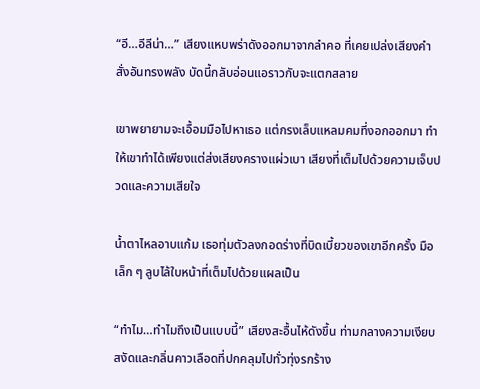“อี…อีลีน่า…” เสียงแหบพร่าดังออกมาจากลำคอ ที่เคยเปล่งเสียงคำสั่งอันทรงพลัง บัดนี้กลับอ่อนแอราวกับจะแตกสลาย

เขาพยายามจะเอื้อมมือไปหาเธอ แต่กรงเล็บแหลมคมที่งอกออกมา ทำให้เขาทำได้เพียงแต่ส่งเสียงครางแผ่วเบา เสียงที่เต็มไปด้วยความเจ็บปวดและความเสียใจ

น้ำตาไหลอาบแก้ม เธอทุ่มตัวลงกอดร่างที่บิดเบี้ยวของเขาอีกครั้ง มือเล็ก ๆ ลูบไล้ใบหน้าที่เต็มไปด้วยแผลเป็น

“ทำไม…ทำไมถึงเป็นแบบนี้” เสียงสะอื้นไห้ดังขึ้น ท่ามกลางความเงียบสงัดและกลิ่นคาวเลือดที่ปกคลุมไปทั่วทุ่งรกร้าง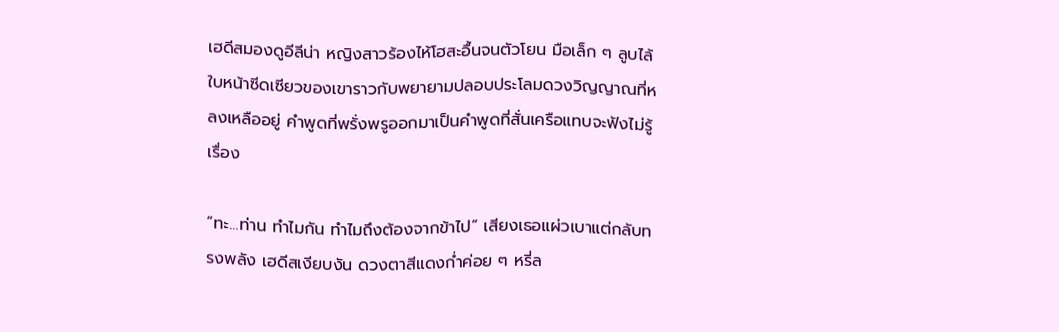เฮดีสมองดูอีลีน่า หญิงสาวร้องไห้โฮสะอื้นจนตัวโยน มือเล็ก ๆ ลูบไล้ใบหน้าซีดเซียวของเขาราวกับพยายามปลอบประโลมดวงวิญญาณที่หลงเหลืออยู่ คำพูดที่พรั่งพรูออกมาเป็นคำพูดที่สั่นเครือแทบจะฟังไม่รู้เรื่อง

“ทะ...ท่าน ทำไมกัน ทำไมถึงต้องจากข้าไป” เสียงเธอแผ่วเบาแต่กลับทรงพลัง เฮดีสเงียบงัน ดวงตาสีแดงก่ำค่อย ๆ หรี่ล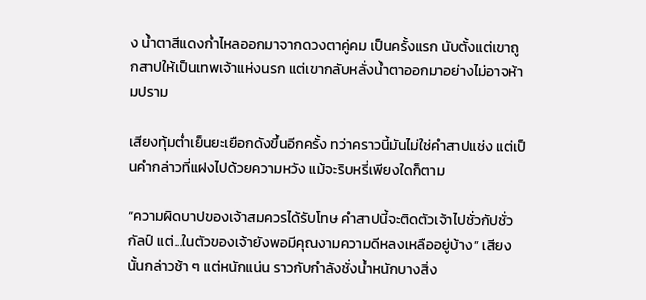ง น้ำตาสีแดงก่ำไหลออกมาจากดวงตาคู่คม เป็นครั้งแรก นับตั้งแต่เขาถูกสาปให้เป็นเทพเจ้าแห่งนรก แต่เขากลับหลั่งน้ำตาออกมาอย่างไม่อาจห้ามปราม

เสียงทุ้มต่ำเย็นยะเยือกดังขึ้นอีกครั้ง ทว่าคราวนี้มันไม่ใช่คำสาปแช่ง แต่เป็นคำกล่าวที่แฝงไปด้วยความหวัง แม้จะริบหรี่เพียงใดก็ตาม

“ความผิดบาปของเจ้าสมควรได้รับโทษ คำสาปนี้จะติดตัวเจ้าไปชั่วกัปชั่วกัลป์ แต่...ในตัวของเจ้ายังพอมีคุณงามความดีหลงเหลืออยู่บ้าง” เสียงนั้นกล่าวช้า ๆ แต่หนักแน่น ราวกับกำลังชั่งน้ำหนักบางสิ่ง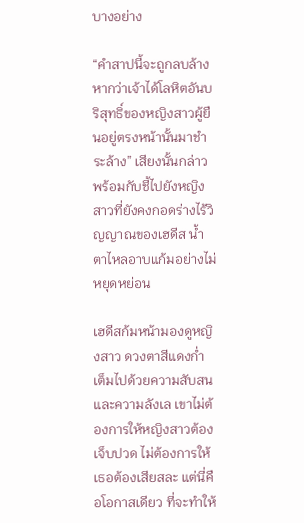บางอย่าง

“คำสาปนี้จะถูกลบล้าง หากว่าเจ้าได้โลหิตอันบริสุทธิ์ของหญิงสาวผู้ยืนอยู่ตรงหน้านั้นมาชำระล้าง” เสียงนั้นกล่าว พร้อมกับชี้ไปยังหญิงสาวที่ยังคงกอดร่างไร้วิญญาณของเฮดีส น้ำตาไหลอาบแก้มอย่างไม่หยุดหย่อน

เฮดีสก้มหน้ามองดูหญิงสาว ดวงตาสีแดงก่ำ เต็มไปด้วยความสับสนและความลังเล เขาไม่ต้องการให้หญิงสาวต้องเจ็บปวด ไม่ต้องการให้เธอต้องเสียสละ แต่นี่คือโอกาสเดียว ที่จะทำให้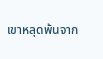เขาหลุดพ้นจาก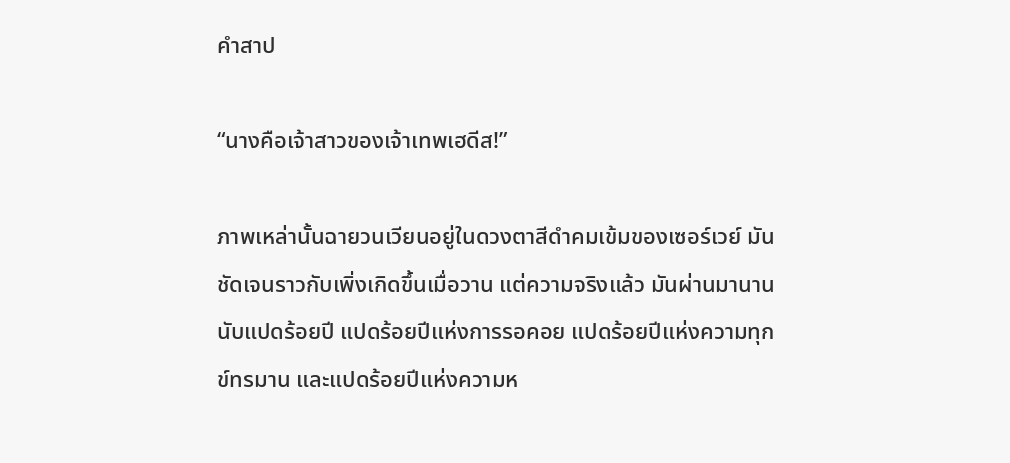คำสาป

“นางคือเจ้าสาวของเจ้าเทพเฮดีส!”

ภาพเหล่านั้นฉายวนเวียนอยู่ในดวงตาสีดำคมเข้มของเซอร์เวย์ มันชัดเจนราวกับเพิ่งเกิดขึ้นเมื่อวาน แต่ความจริงแล้ว มันผ่านมานานนับแปดร้อยปี แปดร้อยปีแห่งการรอคอย แปดร้อยปีแห่งความทุกข์ทรมาน และแปดร้อยปีแห่งความห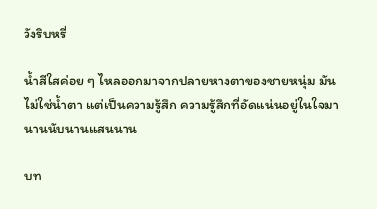วังริบหรี่

น้ำสีใสค่อย ๆ ไหลออกมาจากปลายหางตาของชายหนุ่ม มันไม่ใช่น้ำตา แต่เป็นความรู้สึก ความรู้สึกที่อัดแน่นอยู่ในใจมานานนับนานแสนนาน

บท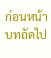ก่อนหน้า
บทถัดไป